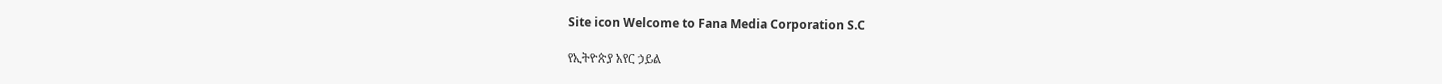Site icon Welcome to Fana Media Corporation S.C

የኢትዮጵያ አየር ኃይል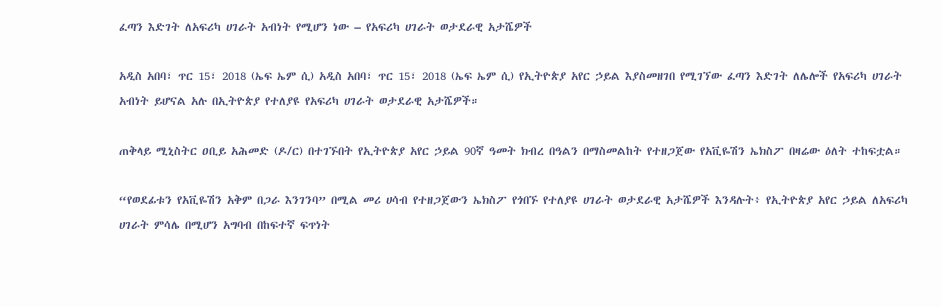ፈጣን እድገት ለአፍሪካ ሀገራት አብነት የሚሆን ነው – የአፍሪካ ሀገራት ወታደራዊ አታሼዎች

አዲስ አበባ፣ ጥር 15፣ 2018 (ኤፍ ኤም ሲ) አዲስ አበባ፣ ጥር 15፣ 2018 (ኤፍ ኤም ሲ) የኢትዮጵያ አየር ኃይል እያስመዘገበ የሚገኘው ፈጣን እድገት ለሌሎች የአፍሪካ ሀገራት አብነት ይሆናል አሉ በኢትዮጵያ የተለያዩ የአፍሪካ ሀገራት ወታደራዊ አታሼዎች።

ጠቅላይ ሚኒስትር ዐቢይ አሕመድ (ዶ/ር) በተገኙበት የኢትዮጵያ አየር ኃይል 90ኛ ዓመት ክብረ በዓልን በማስመልከት የተዘጋጀው የአቪዬሽን ኤክስፖ በዛሬው ዕለት ተከፍቷል።

“የወደፊቱን የአቪዬሽን አቅም በጋራ እንገንባ” በሚል መሪ ሀሳብ የተዘጋጀውን ኤክስፖ የጎበኙ የተለያዩ ሀገራት ወታደራዊ አታሼዎች እንዳሉት፥ የኢትዮጵያ አየር ኃይል ለአፍሪካ ሀገራት ምሳሌ በሚሆን አግባብ በከፍተኛ ፍጥነት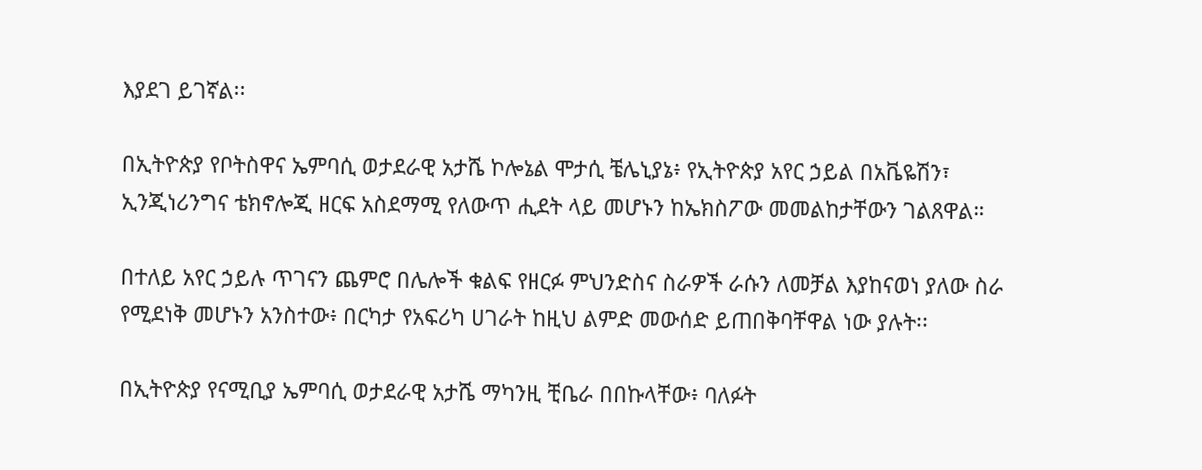እያደገ ይገኛል፡፡

በኢትዮጵያ የቦትስዋና ኤምባሲ ወታደራዊ አታሼ ኮሎኔል ሞታሲ ቼሌኒያኔ፥ የኢትዮጵያ አየር ኃይል በአቬዬሽን፣ ኢንጂነሪንግና ቴክኖሎጂ ዘርፍ አስደማሚ የለውጥ ሒደት ላይ መሆኑን ከኤክስፖው መመልከታቸውን ገልጸዋል።

በተለይ አየር ኃይሉ ጥገናን ጨምሮ በሌሎች ቁልፍ የዘርፉ ምህንድስና ስራዎች ራሱን ለመቻል እያከናወነ ያለው ስራ የሚደነቅ መሆኑን አንስተው፥ በርካታ የአፍሪካ ሀገራት ከዚህ ልምድ መውሰድ ይጠበቅባቸዋል ነው ያሉት፡፡

በኢትዮጵያ የናሚቢያ ኤምባሲ ወታደራዊ አታሼ ማካንዚ ቺቤራ በበኩላቸው፥ ባለፉት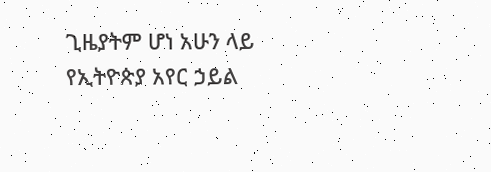ጊዜያትም ሆነ አሁን ላይ የኢትዮጵያ አየር ኃይል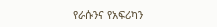የራሱንና የአፍሪካን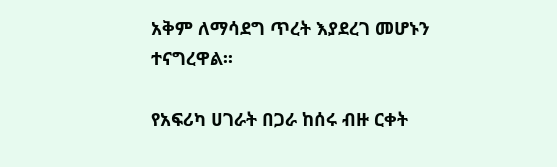አቅም ለማሳደግ ጥረት እያደረገ መሆኑን ተናግረዋል፡፡

የአፍሪካ ሀገራት በጋራ ከሰሩ ብዙ ርቀት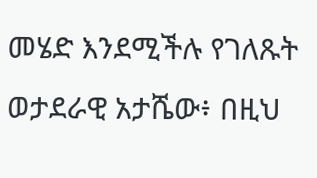መሄድ እንደሚችሉ የገለጹት ወታደራዊ አታሼው፥ በዚህ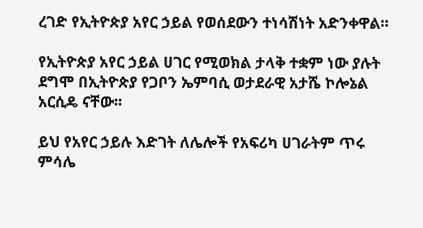ረገድ የኢትዮጵያ አየር ኃይል የወሰደውን ተነሳሽነት አድንቀዋል።

የኢትዮጵያ አየር ኃይል ሀገር የሚወክል ታላቅ ተቋም ነው ያሉት ደግሞ በኢትዮጵያ የጋቦን ኤምባሲ ወታደራዊ አታሼ ኮሎኔል አርሲዴ ናቸው፡፡

ይህ የአየር ኃይሉ እድገት ለሌሎች የአፍሪካ ሀገራትም ጥሩ ምሳሌ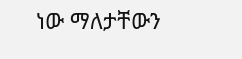ነው ማለታቸውን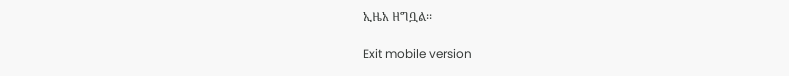ኢዜአ ዘግቧል፡፡

Exit mobile version